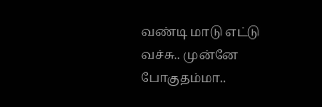வண்டி மாடு எட்டு வச்சு.. முன்னே போகுதம்மா..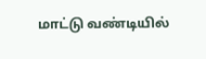மாட்டு வண்டியில்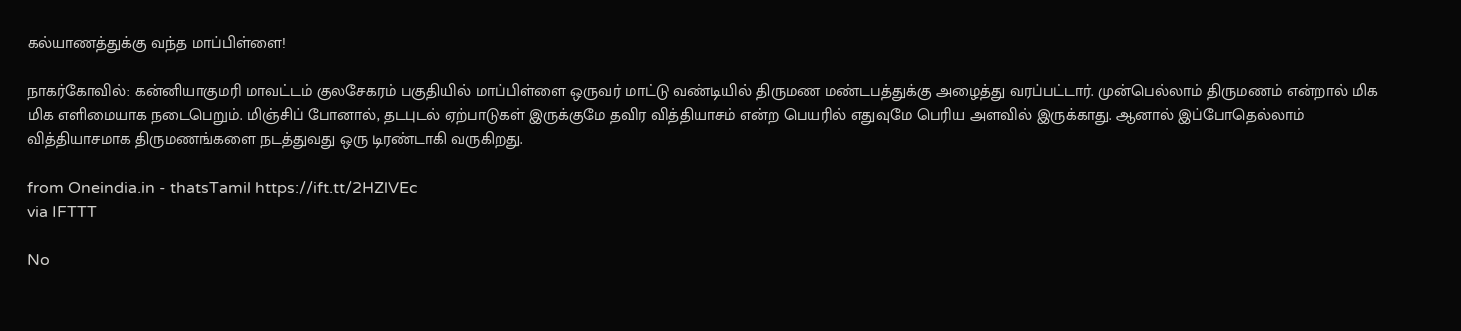கல்யாணத்துக்கு வந்த மாப்பிள்ளை!

நாகர்கோவில்: கன்னியாகுமரி மாவட்டம் குலசேகரம் பகுதியில் மாப்பிள்ளை ஒருவர் மாட்டு வண்டியில் திருமண மண்டபத்துக்கு அழைத்து வரப்பட்டார். முன்பெல்லாம் திருமணம் என்றால் மிக மிக எளிமையாக நடைபெறும். மிஞ்சிப் போனால், தடபுடல் ஏற்பாடுகள் இருக்குமே தவிர வித்தியாசம் என்ற பெயரில் எதுவுமே பெரிய அளவில் இருக்காது. ஆனால் இப்போதெல்லாம் வித்தியாசமாக திருமணங்களை நடத்துவது ஒரு டிரண்டாகி வருகிறது.

from Oneindia.in - thatsTamil https://ift.tt/2HZlVEc
via IFTTT

No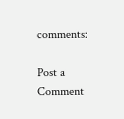comments:

Post a Comment